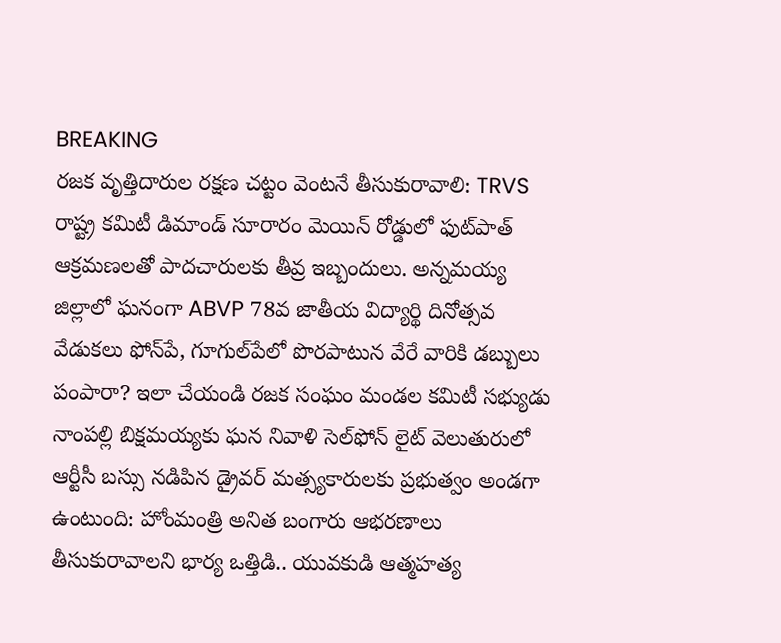BREAKING
రజక వృత్తిదారుల రక్షణ చట్టం వెంటనే తీసుకురావాలి: TRVS రాష్ట్ర కమిటీ డిమాండ్ సూరారం మెయిన్ రోడ్డులో ఫుట్‌పాత్ ఆక్రమణలతో పాదచారులకు తీవ్ర ఇబ్బందులు. అన్నమయ్య జిల్లాలో ఘనంగా ABVP 78వ జాతీయ విద్యార్థి దినోత్సవ వేడుకలు ఫోన్‌పే, గూగుల్‌పేలో పొరపాటున వేరే వారికి డబ్బులు పంపారా? ఇలా చేయండి రజక సంఘం మండల కమిటీ సభ్యుడు నాంపల్లి బిక్షమయ్యకు ఘన నివాళి సెల్‌ఫోన్ లైట్ వెలుతురులో ఆర్టీసీ బస్సు నడిపిన డ్రైవర్ మత్స్యకారులకు ప్రభుత్వం అండగా ఉంటుంది: హోంమంత్రి అనిత బంగారు ఆభరణాలు తీసుకురావాలని భార్య ఒత్తిడి.. యువకుడి ఆత్మహత్య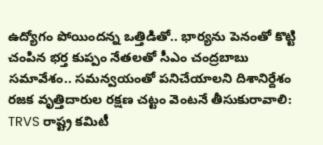ఉద్యోగం పోయిందన్న ఒత్తిడితో.. భార్యను పెనంతో కొట్టి చంపిన భర్త కుప్పం నేతలతో సీఎం చంద్రబాబు సమావేశం.. సమన్వయంతో పనిచేయాలని దిశానిర్దేశం రజక వృత్తిదారుల రక్షణ చట్టం వెంటనే తీసుకురావాలి: TRVS రాష్ట్ర కమిటీ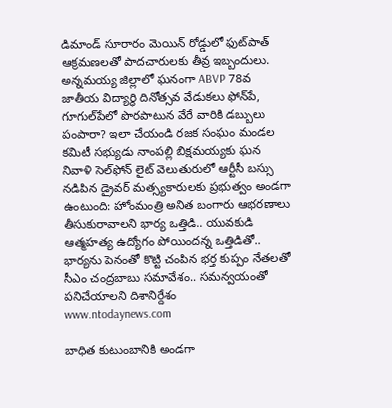డిమాండ్ సూరారం మెయిన్ రోడ్డులో ఫుట్‌పాత్ ఆక్రమణలతో పాదచారులకు తీవ్ర ఇబ్బందులు. అన్నమయ్య జిల్లాలో ఘనంగా ABVP 78వ జాతీయ విద్యార్థి దినోత్సవ వేడుకలు ఫోన్‌పే, గూగుల్‌పేలో పొరపాటున వేరే వారికి డబ్బులు పంపారా? ఇలా చేయండి రజక సంఘం మండల కమిటీ సభ్యుడు నాంపల్లి బిక్షమయ్యకు ఘన నివాళి సెల్‌ఫోన్ లైట్ వెలుతురులో ఆర్టీసీ బస్సు నడిపిన డ్రైవర్ మత్స్యకారులకు ప్రభుత్వం అండగా ఉంటుంది: హోంమంత్రి అనిత బంగారు ఆభరణాలు తీసుకురావాలని భార్య ఒత్తిడి.. యువకుడి ఆత్మహత్య ఉద్యోగం పోయిందన్న ఒత్తిడితో.. భార్యను పెనంతో కొట్టి చంపిన భర్త కుప్పం నేతలతో సీఎం చంద్రబాబు సమావేశం.. సమన్వయంతో పనిచేయాలని దిశానిర్దేశం
www.ntodaynews.com

బాధిత కుటుంబానికి అండగా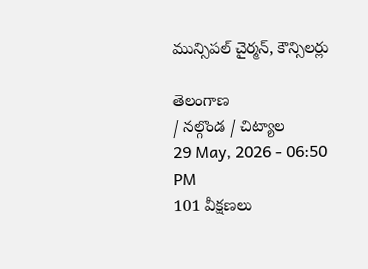మున్సిపల్ చైర్మన్, కౌన్సిలర్లు

తెలంగాణ
/ నల్గొండ / చిట్యాల
29 May, 2026 - 06:50 PM
101 వీక్షణలు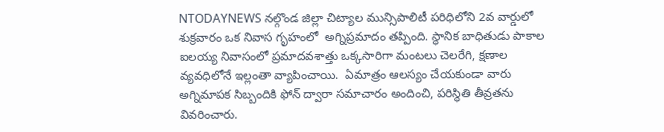NTODAYNEWS నల్గొండ జిల్లా చిట్యాల మున్సిపాలిటీ పరిధిలోని 2వ వార్డులో శుక్రవారం ఒక నివాస గృహంలో  అగ్నిప్రమాదం తప్పింది. స్థానిక బాధితుడు పాకాల ఐలయ్య నివాసంలో ప్రమాదవశాత్తు ఒక్కసారిగా మంటలు చెలరేగి, క్షణాల వ్యవధిలోనే ఇల్లంతా వ్యాపించాయి.  ఏమాత్రం ఆలస్యం చేయకుండా వారు అగ్నిమాపక సిబ్బందికి ఫోన్ ద్వారా సమాచారం అందించి, పరిస్థితి తీవ్రతను వివరించారు.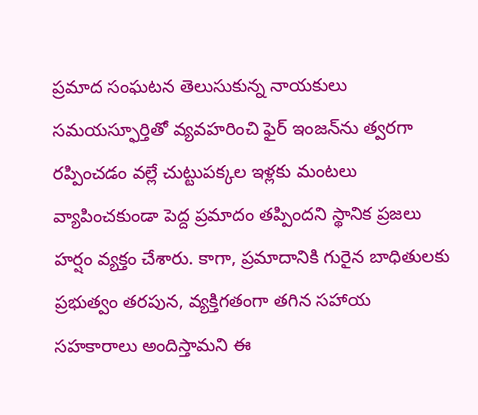ప్రమాద సంఘటన తెలుసుకున్న నాయకులు సమయస్ఫూర్తితో వ్యవహరించి ఫైర్ ఇంజన్‌ను త్వరగా రప్పించడం వల్లే చుట్టుపక్కల ఇళ్లకు మంటలు వ్యాపించకుండా పెద్ద ప్రమాదం తప్పిందని స్థానిక ప్రజలు హర్షం వ్యక్తం చేశారు. కాగా, ప్రమాదానికి గురైన బాధితులకు ప్రభుత్వం తరపున, వ్యక్తిగతంగా తగిన సహాయ సహకారాలు అందిస్తామని ఈ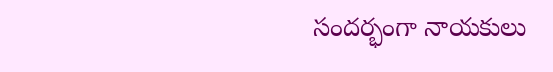సందర్భంగా నాయకులు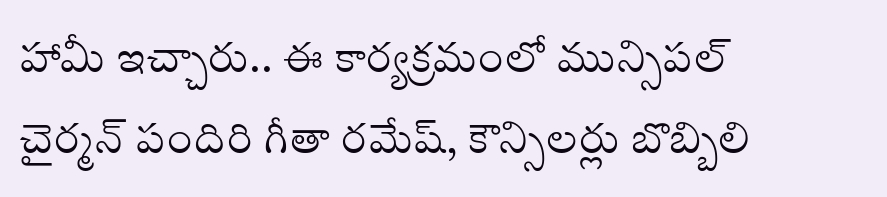హామీ ఇచ్చారు.. ఈ కార్యక్రమంలో మున్సిపల్ చైర్మన్ పందిరి గీతా రమేష్, కౌన్సిలర్లు బొబ్బిలి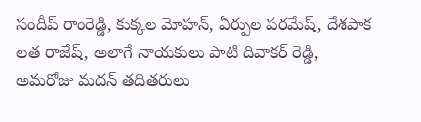సందీప్ రాంరెడ్డి, కుక్కల మోహన్, ఏర్పుల పరమేష్, దేశపాక లత రాజేష్, అలాగే నాయకులు పాటి దివాకర్ రెడ్డి, అమరోజు మదన్ తదితరులు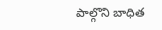పాల్గొని బాధిత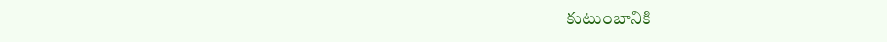కుటుంబానికి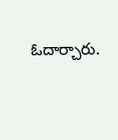ఓదార్చారు.